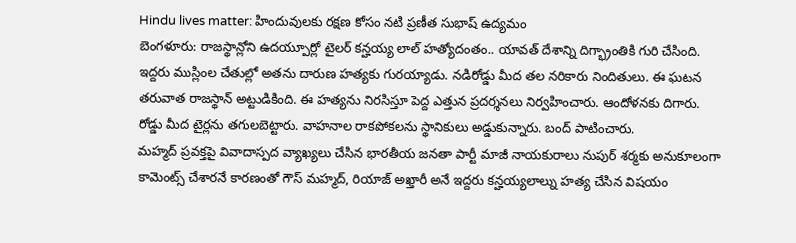Hindu lives matter: హిందువులకు రక్షణ కోసం నటి ప్రణీత సుభాష్ ఉద్యమం
బెంగళూరు: రాజస్థాన్లోని ఉదయ్పూర్లో టైలర్ కన్హయ్య లాల్ హత్యోదంతం.. యావత్ దేశాన్ని దిగ్భ్రాంతికి గురి చేసింది. ఇద్దరు ముస్లింల చేతుల్లో అతను దారుణ హత్యకు గురయ్యాడు. నడిరోడ్డు మీద తల నరికారు నిందితులు. ఈ ఘటన తరువాత రాజస్థాన్ అట్టుడికింది. ఈ హత్యను నిరసిస్తూ పెద్ద ఎత్తున ప్రదర్శనలు నిర్వహించారు. ఆందోళనకు దిగారు. రోడ్డు మీద టైర్లను తగులబెట్టారు. వాహనాల రాకపోకలను స్థానికులు అడ్డుకున్నారు. బంద్ పాటించారు.
మహ్మద్ ప్రవక్తపై వివాదాస్పద వ్యాఖ్యలు చేసిన భారతీయ జనతా పార్టీ మాజీ నాయకురాలు నుపుర్ శర్మకు అనుకూలంగా కామెంట్స్ చేశారనే కారణంతో గౌస్ మహ్మద్, రియాజ్ అఖ్తారీ అనే ఇద్దరు కన్హయ్యలాల్ను హత్య చేసిన విషయం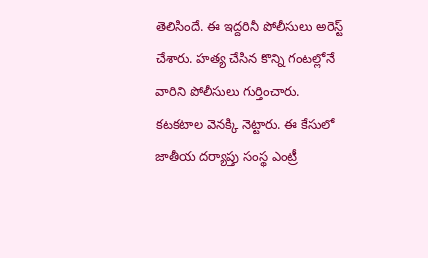తెలిసిందే. ఈ ఇద్దరినీ పోలీసులు అరెస్ట్ చేశారు. హత్య చేసిన కొన్ని గంటల్లోనే వారిని పోలీసులు గుర్తించారు. కటకటాల వెనక్కి నెట్టారు. ఈ కేసులో జాతీయ దర్యాప్తు సంస్థ ఎంట్రీ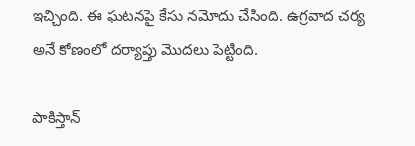ఇచ్చింది. ఈ ఘటనపై కేసు నమోదు చేసింది. ఉగ్రవాద చర్య అనే కోణంలో దర్యాప్తు మొదలు పెట్టింది.

పాకిస్తాన్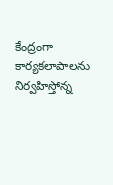కేంద్రంగా కార్యకలాపాలను నిర్వహిస్తోన్న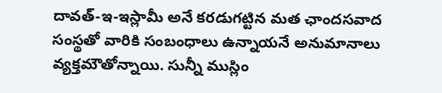దావత్-ఇ-ఇస్లామీ అనే కరడుగట్టిన మత ఛాందసవాద సంస్థతో వారికి సంబంధాలు ఉన్నాయనే అనుమానాలు వ్యక్తమౌతోన్నాయి. సున్నీ ముస్లిం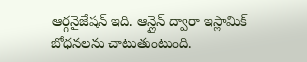ఆర్గనైజేషన్ ఇది. ఆన్లైన్ ద్వారా ఇస్లామిక్ బోధనలను చాటుతుంటుంది.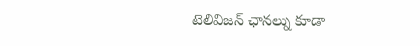టెలివిజన్ ఛానల్ను కూడా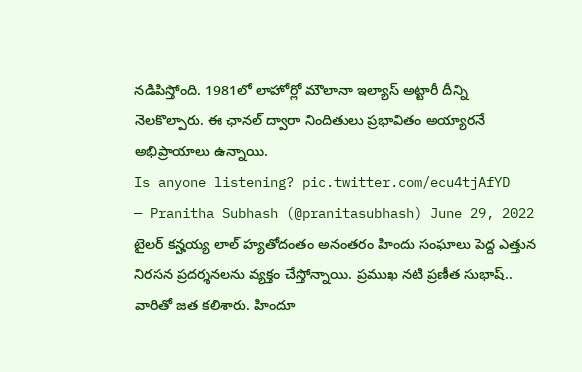నడిపిస్తోంది. 1981లో లాహోర్లో మౌలానా ఇల్యాస్ అట్టారీ దీన్ని నెలకొల్పారు. ఈ ఛానల్ ద్వారా నిందితులు ప్రభావితం అయ్యారనే అభిప్రాయాలు ఉన్నాయి.
Is anyone listening? pic.twitter.com/ecu4tjAfYD
— Pranitha Subhash (@pranitasubhash) June 29, 2022
టైలర్ కన్హయ్య లాల్ హ్యతోదంతం అనంతరం హిందు సంఘాలు పెద్ద ఎత్తున నిరసన ప్రదర్శనలను వ్యక్తం చేస్తోన్నాయి. ప్రముఖ నటి ప్రణీత సుభాష్.. వారితో జత కలిశారు. హిందూ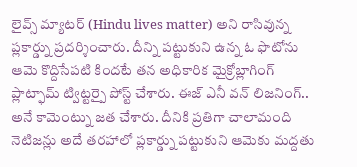లైవ్స్ మ్యాటర్ (Hindu lives matter) అని రాసివున్న ప్లకార్డ్ను ప్రదర్శించారు. దీన్ని పట్టుకుని ఉన్న ఓ ఫొటోను ఆమె కొద్దిసేపటి కిందటే తన అధికారిక మైక్రోబ్లాగింగ్ ప్లాట్ఫామ్ ట్విట్టర్పై పోస్ట్ చేశారు. ఈజ్ ఎనీ వన్ లిజనింగ్.. అనే కామెంట్ను జత చేశారు. దీనికి ప్రతిగా చాలామంది నెటిజన్లు అదే తరహాలో ప్లకార్డ్ను పట్టుకుని ఆమెకు మద్దతు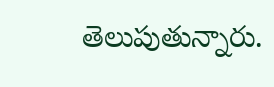తెలుపుతున్నారు.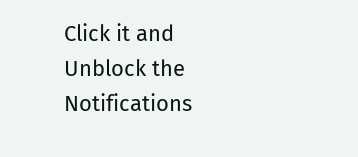Click it and Unblock the Notifications